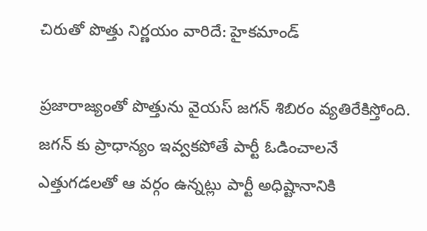చిరుతో పొత్తు నిర్ణయం వారిదే: హైకమాండ్

ప్రజారాజ్యంతో పొత్తును వైయస్ జగన్ శిబిరం వ్యతిరేకిస్తోంది. జగన్ కు ప్రాధాన్యం ఇవ్వకపోతే పార్టీ ఓడించాలనే ఎత్తుగడలతో ఆ వర్గం ఉన్నట్లు పార్టీ అధిష్టానానికి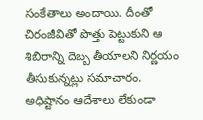సంకేతాలు అందాయి. దీంతో చిరంజీవితో పొత్తు పెట్టుకుని ఆ శిబిరాన్ని దెబ్బ తీయాలని నిర్ణయం తీసుకున్నట్లు సమాచారం. అధిష్టానం ఆదేశాలు లేకుండా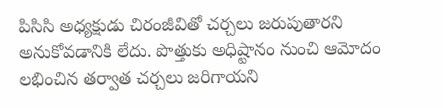పిసిసి అధ్యక్షుడు చిరంజీవితో చర్చలు జరుపుతారని అనుకోవడానికి లేదు. పొత్తుకు అధిష్టానం నుంచి ఆమోదం లభించిన తర్వాత చర్చలు జరిగాయని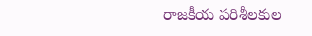రాజకీయ పరిశీలకుల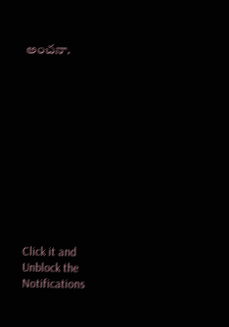అంచనా.












Click it and Unblock the Notifications